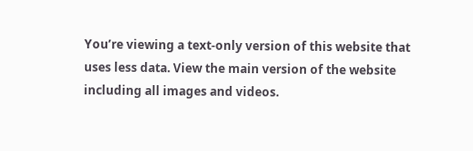You’re viewing a text-only version of this website that uses less data. View the main version of the website including all images and videos.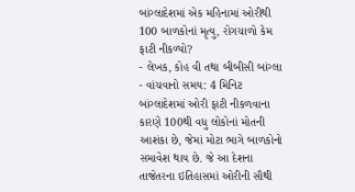બાંગ્લાદેશમાં એક મહિનામાં ઓરીથી 100 બાળકોનાં મૃત્યુ, રોગચાળો કેમ ફાટી નીકળ્યો?
- લેખક, કોહ વી તથા બીબીસી બાંગ્લા
- વાંચવાનો સમય: 4 મિનિટ
બાંગ્લાદેશમાં ઓરી ફાટી નીકળવાના કારણે 100થી વધુ લોકોનાં મોતની આશંકા છે, જેમાં મોટા ભાગે બાળકોનો સમાવેશ થાય છે. જે આ દેશના તાજેતરના ઇતિહાસમાં ઓરીની સૌથી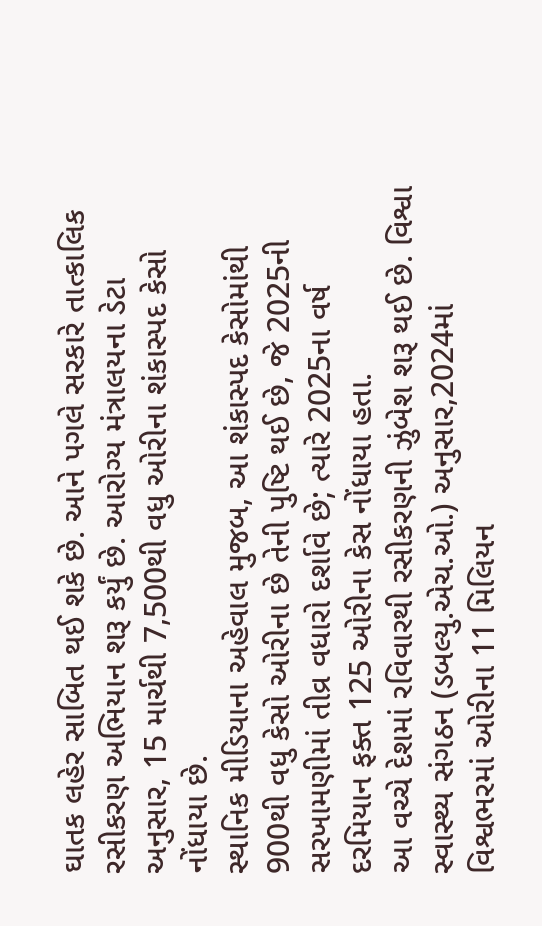ઘાતક લહેર સાબિત થઈ શકે છે. આને પગલે સરકારે તાત્કાલિક રસીકરણ અભિયાન શરૂ કર્યું છે. આરોગ્ય મંત્રાલયના ડેટા અનુસાર, 15 માર્ચથી 7,500થી વધુ ઓરીના શંકાસ્પદ કેસો નોંધાયા છે.
સ્થાનિક મીડિયાના અહેવાલ મુજબ, આ શંકાસ્પદ કેસોમાંથી 900થી વધુ કેસો ઓરીના છે તેની પુષ્ટિ થઈ છે, જે 2025ની સરખામણીમાં તીવ્ર વધારો દર્શાવે છે; ત્યારે 2025ના વર્ષ દરમિયાન ફક્ત 125 ઓરીના કેસ નોંધાયા હતા.
આ વચ્ચે દેશમાં રવિવારથી રસીકરણની ઝુંબેશ શરૂ થઈ છે. વિશ્વા સ્વાસ્થ્ય સંગઠન (ડબલ્યુ.એચ.ઓ.) અનુસાર,2024માં વિશ્વભરમાં ઓરીના 11 મિલિયન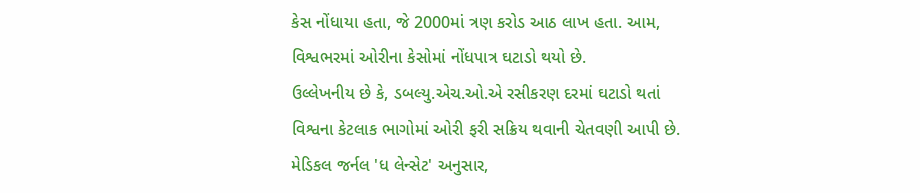કેસ નોંધાયા હતા, જે 2000માં ત્રણ કરોડ આઠ લાખ હતા. આમ, વિશ્વભરમાં ઓરીના કેસોમાં નોંધપાત્ર ઘટાડો થયો છે.
ઉલ્લેખનીય છે કે, ડબલ્યુ.એચ.ઓ.એ રસીકરણ દરમાં ઘટાડો થતાં વિશ્વના કેટલાક ભાગોમાં ઓરી ફરી સક્રિય થવાની ચેતવણી આપી છે. મેડિકલ જર્નલ 'ધ લેન્સેટ' અનુસાર,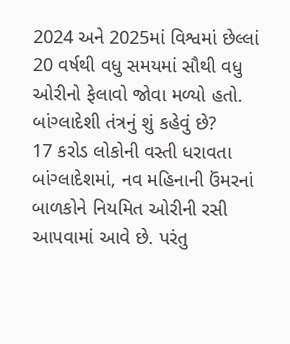2024 અને 2025માં વિશ્વમાં છેલ્લાં 20 વર્ષથી વધુ સમયમાં સૌથી વધુ ઓરીનો ફેલાવો જોવા મળ્યો હતો.
બાંગ્લાદેશી તંત્રનું શું કહેવું છે?
17 કરોડ લોકોની વસ્તી ધરાવતા બાંગ્લાદેશમાં, નવ મહિનાની ઉંમરનાં બાળકોને નિયમિત ઓરીની રસી આપવામાં આવે છે. પરંતુ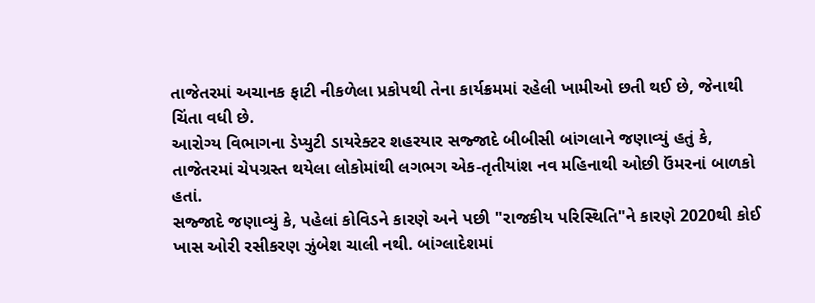તાજેતરમાં અચાનક ફાટી નીકળેલા પ્રકોપથી તેના કાર્યક્રમમાં રહેલી ખામીઓ છતી થઈ છે, જેનાથી ચિંતા વધી છે.
આરોગ્ય વિભાગના ડેપ્યુટી ડાયરેક્ટર શહરયાર સજ્જાદે બીબીસી બાંગલાને જણાવ્યું હતું કે, તાજેતરમાં ચેપગ્રસ્ત થયેલા લોકોમાંથી લગભગ એક-તૃતીયાંશ નવ મહિનાથી ઓછી ઉંમરનાં બાળકો હતાં.
સજ્જાદે જણાવ્યું કે, પહેલાં કોવિડને કારણે અને પછી "રાજકીય પરિસ્થિતિ"ને કારણે 2020થી કોઈ ખાસ ઓરી રસીકરણ ઝુંબેશ ચાલી નથી. બાંગ્લાદેશમાં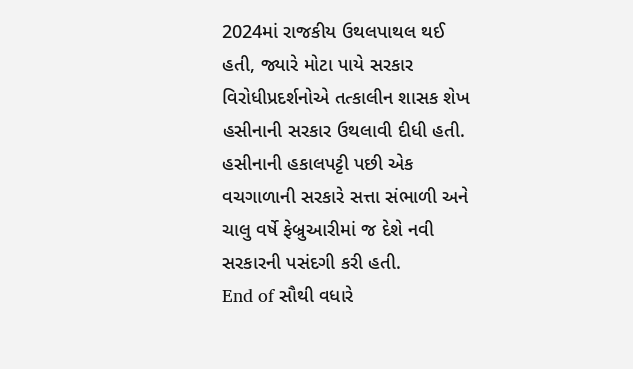2024માં રાજકીય ઉથલપાથલ થઈ હતી, જ્યારે મોટા પાયે સરકાર વિરોધીપ્રદર્શનોએ તત્કાલીન શાસક શેખ હસીનાની સરકાર ઉથલાવી દીધી હતી.
હસીનાની હકાલપટ્ટી પછી એક વચગાળાની સરકારે સત્તા સંભાળી અને ચાલુ વર્ષે ફેબ્રુઆરીમાં જ દેશે નવી સરકારની પસંદગી કરી હતી.
End of સૌથી વધારે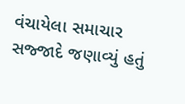વંચાયેલા સમાચાર
સજ્જાદે જણાવ્યું હતું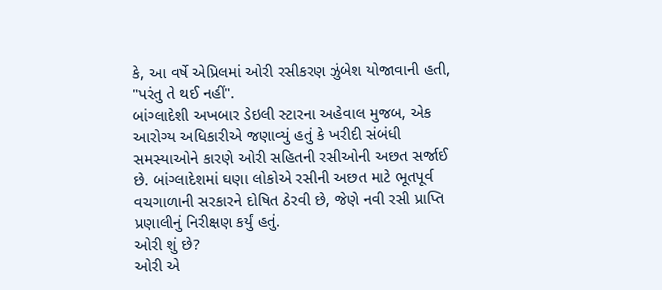કે, આ વર્ષે એપ્રિલમાં ઓરી રસીકરણ ઝુંબેશ યોજાવાની હતી, "પરંતુ તે થઈ નહીં".
બાંગ્લાદેશી અખબાર ડેઇલી સ્ટારના અહેવાલ મુજબ, એક આરોગ્ય અધિકારીએ જણાવ્યું હતું કે ખરીદી સંબંધી સમસ્યાઓને કારણે ઓરી સહિતની રસીઓની અછત સર્જાઈ છે. બાંગ્લાદેશમાં ઘણા લોકોએ રસીની અછત માટે ભૂતપૂર્વ વચગાળાની સરકારને દોષિત ઠેરવી છે, જેણે નવી રસી પ્રાપ્તિ પ્રણાલીનું નિરીક્ષણ કર્યું હતું.
ઓરી શું છે?
ઓરી એ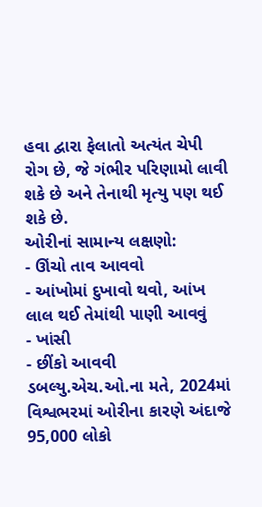હવા દ્વારા ફેલાતો અત્યંત ચેપી રોગ છે, જે ગંભીર પરિણામો લાવી શકે છે અને તેનાથી મૃત્યુ પણ થઈ શકે છે.
ઓરીનાં સામાન્ય લક્ષણો:
- ઊંચો તાવ આવવો
- આંખોમાં દુખાવો થવો, આંખ લાલ થઈ તેમાંથી પાણી આવવું
- ખાંસી
- છીંકો આવવી
ડબલ્યુ.એચ.ઓ.ના મતે, 2024માં વિશ્વભરમાં ઓરીના કારણે અંદાજે 95,000 લોકો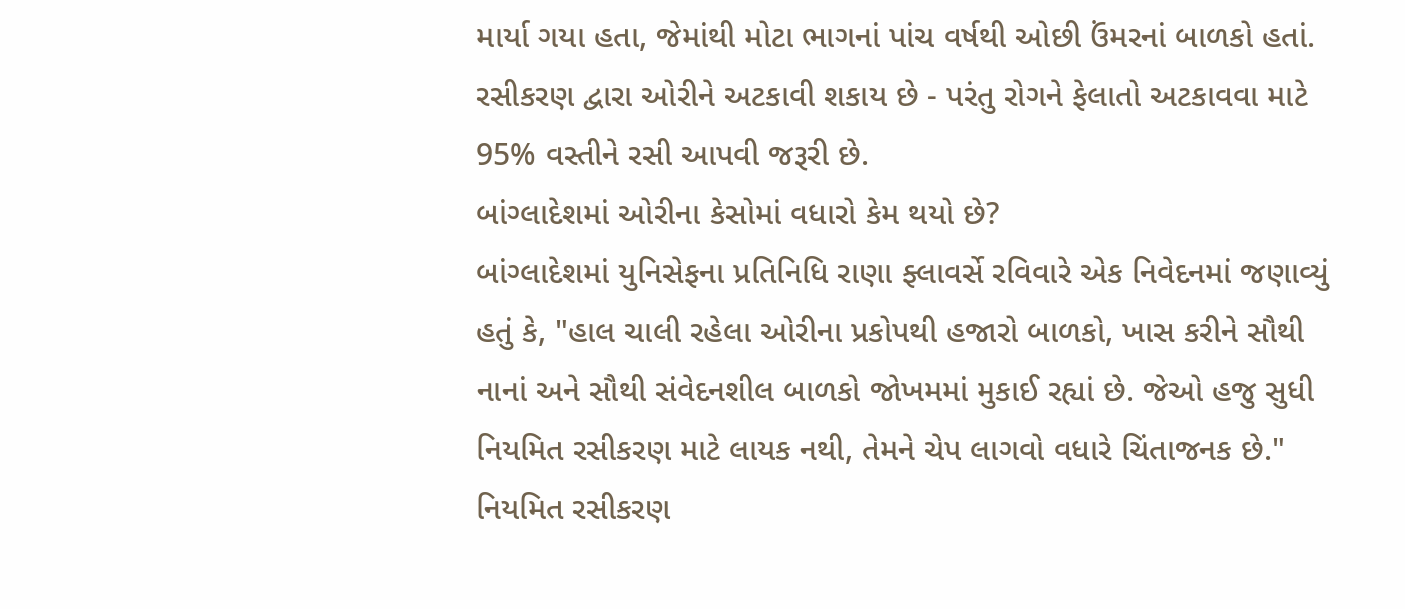માર્યા ગયા હતા, જેમાંથી મોટા ભાગનાં પાંચ વર્ષથી ઓછી ઉંમરનાં બાળકો હતાં. રસીકરણ દ્વારા ઓરીને અટકાવી શકાય છે - પરંતુ રોગને ફેલાતો અટકાવવા માટે 95% વસ્તીને રસી આપવી જરૂરી છે.
બાંગ્લાદેશમાં ઓરીના કેસોમાં વધારો કેમ થયો છે?
બાંગ્લાદેશમાં યુનિસેફના પ્રતિનિધિ રાણા ફ્લાવર્સે રવિવારે એક નિવેદનમાં જણાવ્યું હતું કે, "હાલ ચાલી રહેલા ઓરીના પ્રકોપથી હજારો બાળકો, ખાસ કરીને સૌથી નાનાં અને સૌથી સંવેદનશીલ બાળકો જોખમમાં મુકાઈ રહ્યાં છે. જેઓ હજુ સુધી નિયમિત રસીકરણ માટે લાયક નથી, તેમને ચેપ લાગવો વધારે ચિંતાજનક છે."
નિયમિત રસીકરણ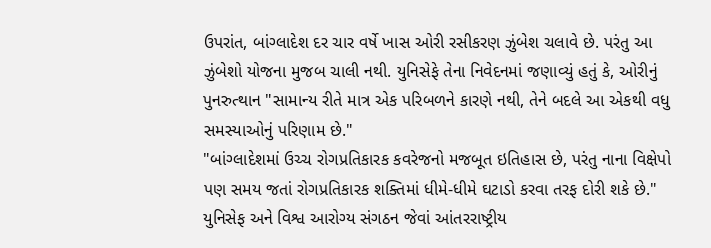ઉપરાંત, બાંગ્લાદેશ દર ચાર વર્ષે ખાસ ઓરી રસીકરણ ઝુંબેશ ચલાવે છે. પરંતુ આ ઝુંબેશો યોજના મુજબ ચાલી નથી. યુનિસેફે તેના નિવેદનમાં જણાવ્યું હતું કે, ઓરીનું પુનરુત્થાન "સામાન્ય રીતે માત્ર એક પરિબળને કારણે નથી, તેને બદલે આ એકથી વધુ સમસ્યાઓનું પરિણામ છે."
"બાંગ્લાદેશમાં ઉચ્ચ રોગપ્રતિકારક કવરેજનો મજબૂત ઇતિહાસ છે, પરંતુ નાના વિક્ષેપો પણ સમય જતાં રોગપ્રતિકારક શક્તિમાં ધીમે-ધીમે ઘટાડો કરવા તરફ દોરી શકે છે."
યુનિસેફ અને વિશ્વ આરોગ્ય સંગઠન જેવાં આંતરરાષ્ટ્રીય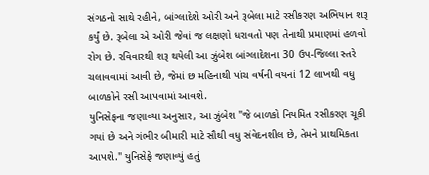સંગઠનો સાથે રહીને, બાંગ્લાદેશે ઓરી અને રૂબેલા માટે રસીકરણ અભિયાન શરૂ કર્યું છે. રૂબેલા એ ઓરી જેવાં જ લક્ષણો ધરાવતો પણ તેનાથી પ્રમાણમાં હળવો રોગ છે. રવિવારથી શરૂ થયેલી આ ઝુંબેશ બાંગ્લાદેશના 30 ઉપ-જિલ્લા સ્તરે ચલાવવામાં આવી છે, જેમાં છ મહિનાથી પાંચ વર્ષની વયનાં 12 લાખથી વધુ બાળકોને રસી આપવામાં આવશે.
યુનિસેફના જણાવ્યા અનુસાર, આ ઝુંબેશ "જે બાળકો નિયમિત રસીકરણ ચૂકી ગયાં છે અને ગંભીર બીમારી માટે સૌથી વધુ સંવેદનશીલ છે, તેમને પ્રાથમિકતા આપશે." યુનિસેફે જણાવ્યું હતું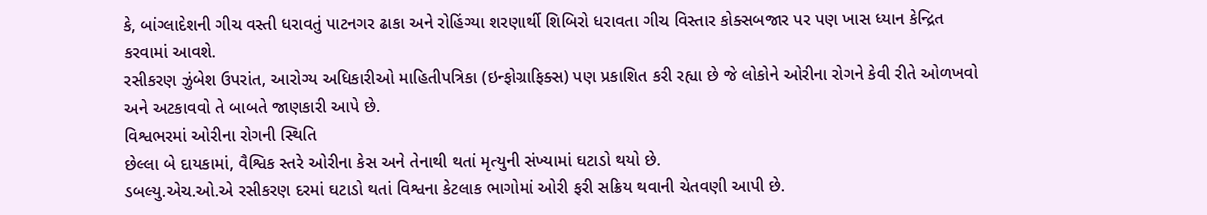કે, બાંગ્લાદેશની ગીચ વસ્તી ધરાવતું પાટનગર ઢાકા અને રોહિંગ્યા શરણાર્થી શિબિરો ધરાવતા ગીચ વિસ્તાર કોક્સબજાર પર પણ ખાસ ધ્યાન કેન્દ્રિત કરવામાં આવશે.
રસીકરણ ઝુંબેશ ઉપરાંત, આરોગ્ય અધિકારીઓ માહિતીપત્રિકા (ઇન્ફોગ્રાફિક્સ) પણ પ્રકાશિત કરી રહ્યા છે જે લોકોને ઓરીના રોગને કેવી રીતે ઓળખવો અને અટકાવવો તે બાબતે જાણકારી આપે છે.
વિશ્વભરમાં ઓરીના રોગની સ્થિતિ
છેલ્લા બે દાયકામાં, વૈશ્વિક સ્તરે ઓરીના કેસ અને તેનાથી થતાં મૃત્યુની સંખ્યામાં ઘટાડો થયો છે.
ડબલ્યુ.એચ.ઓ.એ રસીકરણ દરમાં ઘટાડો થતાં વિશ્વના કેટલાક ભાગોમાં ઓરી ફરી સક્રિય થવાની ચેતવણી આપી છે.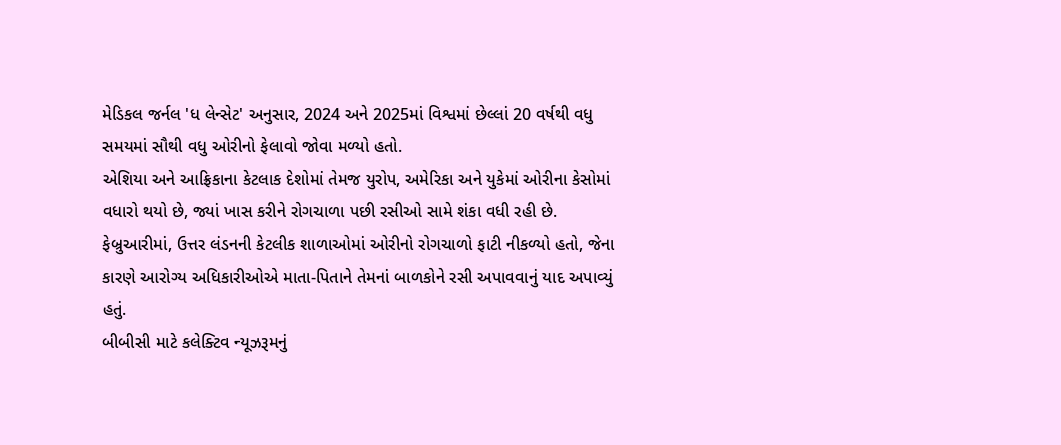મેડિકલ જર્નલ 'ધ લેન્સેટ' અનુસાર, 2024 અને 2025માં વિશ્વમાં છેલ્લાં 20 વર્ષથી વધુ સમયમાં સૌથી વધુ ઓરીનો ફેલાવો જોવા મળ્યો હતો.
એશિયા અને આફ્રિકાના કેટલાક દેશોમાં તેમજ યુરોપ, અમેરિકા અને યુકેમાં ઓરીના કેસોમાં વધારો થયો છે, જ્યાં ખાસ કરીને રોગચાળા પછી રસીઓ સામે શંકા વધી રહી છે. ફેબ્રુઆરીમાં, ઉત્તર લંડનની કેટલીક શાળાઓમાં ઓરીનો રોગચાળો ફાટી નીકળ્યો હતો, જેના કારણે આરોગ્ય અધિકારીઓએ માતા-પિતાને તેમનાં બાળકોને રસી અપાવવાનું યાદ અપાવ્યું હતું.
બીબીસી માટે કલેક્ટિવ ન્યૂઝરૂમનું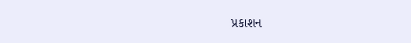પ્રકાશન